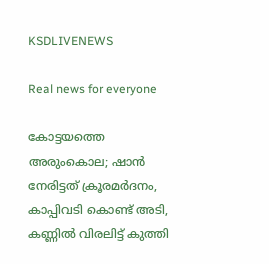KSDLIVENEWS

Real news for everyone

കോട്ടയത്തെ അരുംകൊല; ഷാന്‍ നേരിട്ടത് ക്രൂരമര്‍ദനം, കാപ്പിവടി കൊണ്ട് അടി, കണ്ണില്‍ വിരലിട്ട് കുത്തി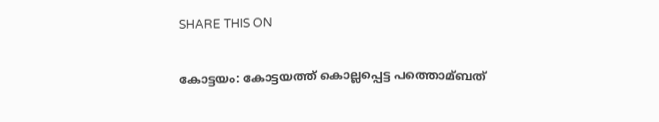SHARE THIS ON

കോട്ടയം: കോട്ടയത്ത് കൊല്ലപ്പെട്ട പത്തൊമ്ബത്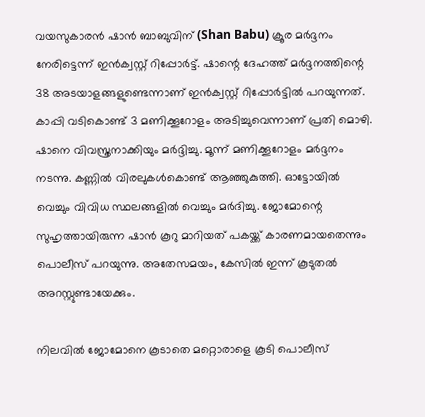വയസുകാരന്‍ ഷാന്‍ ബാബുവിന് (Shan Babu) ക്രൂര മര്‍ദ്ദനം നേരിട്ടെന്ന് ഇന്‍ക്വസ്റ്റ് റിപ്പോര്‍ട്ട്. ഷാന്റെ ദേഹത്ത് മര്‍ദ്ദനത്തിന്റെ 38 അടയാളങ്ങളുണ്ടെന്നാണ് ഇന്‍ക്വസ്റ്റ് റിപ്പോര്‍ട്ടില്‍ പറയുന്നത്. കാപ്പി വടികൊണ്ട് 3 മണിക്കൂറോളം അടിച്ചുവെന്നാണ് പ്രതി മൊഴി. ഷാനെ വിവസ്ത്രനാക്കിയും മര്‍ദ്ദിച്ചു. മൂന്ന് മണിക്കൂറോളം മര്‍ദ്ദനം നടന്നു. കണ്ണില്‍ വിരലുകള്‍കൊണ്ട് ആഞ്ഞുകുത്തി. ഓട്ടോയില്‍ വെച്ചും വിവിധ സ്ഥലങ്ങളില്‍ വെച്ചും മര്‍ദിച്ചു. ജോമോന്റെ സുഹൃത്തായിരുന്ന ഷാന്‍ കൂറു മാറിയത് പകയ്ക്ക് കാരണമായതെന്നും പൊലീസ് പറയുന്നു. അതേസമയം, കേസില്‍ ഇന്ന് കൂടുതല്‍ അറസ്റ്റുണ്ടായേക്കും.

നിലവില്‍ ജോമോനെ കൂടാതെ മറ്റൊരാളെ കൂടി പൊലീസ്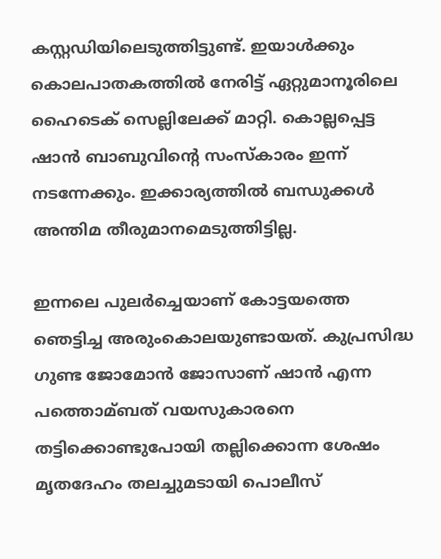കസ്റ്റഡിയിലെടുത്തിട്ടുണ്ട്. ഇയാള്‍ക്കും കൊലപാതകത്തില്‍ നേരിട്ട് ഏറ്റുമാനൂരിലെ ഹൈടെക് സെല്ലിലേക്ക് മാറ്റി. കൊല്ലപ്പെട്ട ഷാന്‍ ബാബുവിന്റെ സംസ്കാരം ഇന്ന് നടന്നേക്കും. ഇക്കാര്യത്തില്‍ ബന്ധുക്കള്‍ അന്തിമ തീരുമാനമെടുത്തിട്ടില്ല.

ഇന്നലെ പുലര്‍ച്ചെയാണ് കോട്ടയത്തെ ഞെട്ടിച്ച അരുംകൊലയുണ്ടായത്. കുപ്രസിദ്ധ ഗുണ്ട ജോമോന്‍ ജോസാണ് ഷാന്‍ എന്ന പത്തൊമ്ബത് വയസുകാരനെ തട്ടിക്കൊണ്ടുപോയി തല്ലിക്കൊന്ന ശേഷം മൃതദേഹം തലച്ചുമടായി പൊലീസ്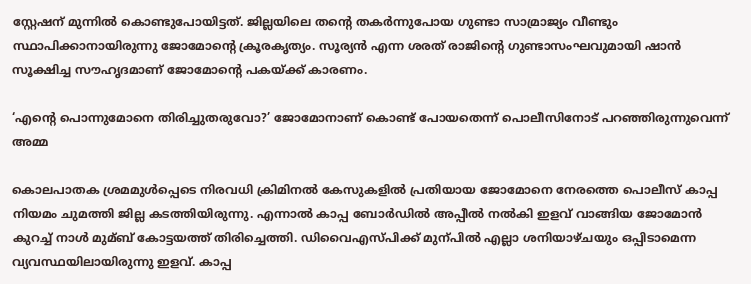സ്റ്റേഷന് മുന്നില്‍ കൊണ്ടുപോയിട്ടത്. ജില്ലയിലെ തന്‍റെ തകര്‍ന്നുപോയ ഗുണ്ടാ സാമ്രാജ്യം വീണ്ടും സ്ഥാപിക്കാനായിരുന്നു ജോമോന്‍റെ ക്രൂരകൃത്യം. സൂര്യന്‍ എന്ന ശരത് രാജിന്‍റെ ഗുണ്ടാസംഘവുമായി ഷാന്‍ സൂക്ഷിച്ച സൗഹൃദമാണ് ജോമോന്‍റെ പകയ്ക്ക് കാരണം.

‘എന്‍റെ പൊന്നുമോനെ തിരിച്ചുതരുവോ?’ ജോമോനാണ് കൊണ്ട് പോയതെന്ന് പൊലീസിനോട് പറഞ്ഞിരുന്നുവെന്ന് അമ്മ

കൊലപാതക ശ്രമമുള്‍പ്പെടെ നിരവധി ക്രിമിനല്‍ കേസുകളില്‍ പ്രതിയായ ജോമോനെ നേരത്തെ പൊലീസ് കാപ്പ നിയമം ചുമത്തി ജില്ല കടത്തിയിരുന്നു. എന്നാല്‍ കാപ്പ ബോര്‍ഡില്‍ അപ്പീല്‍ നല്‍കി ഇളവ് വാങ്ങിയ ജോമോന്‍ കുറച്ച്‌ നാള്‍ മുമ്ബ് കോട്ടയത്ത് തിരിച്ചെത്തി. ഡിവൈഎസ്പിക്ക് മുന്പില്‍ എല്ലാ ശനിയാഴ്ചയും ഒപ്പിടാമെന്ന വ്യവസ്ഥയിലായിരുന്നു ഇളവ്. കാപ്പ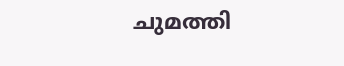ചുമത്തി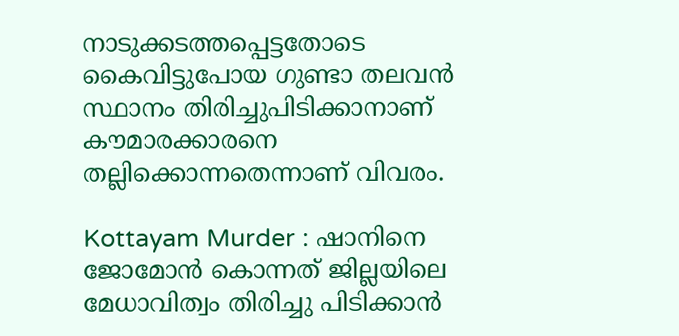നാടുക്കടത്തപ്പെട്ടതോടെ കൈവിട്ടുപോയ ഗുണ്ടാ തലവന്‍ സ്ഥാനം തിരിച്ചുപിടിക്കാനാണ് കൗമാരക്കാരനെ തല്ലിക്കൊന്നതെന്നാണ് വിവരം.

Kottayam Murder : ഷാനിനെ ജോമോന്‍ കൊന്നത് ജില്ലയിലെ മേധാവിത്വം തിരിച്ചു പിടിക്കാന്‍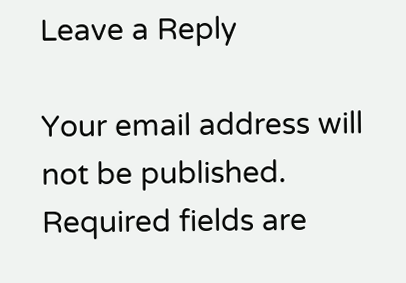Leave a Reply

Your email address will not be published. Required fields are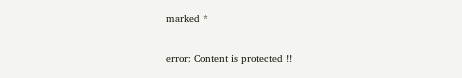marked *

error: Content is protected !!